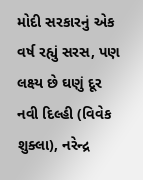મોદી સરકારનું એક વર્ષ રહ્યું સરસ, પણ લક્ષ્ય છે ઘણું દૂર
નવી દિલ્હી (વિવેક શુક્લા), નરેન્દ્ર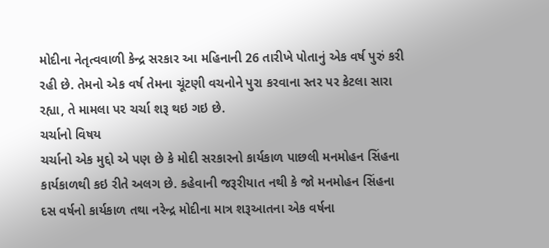મોદીના નેતૃત્વવાળી કેન્દ્ર સરકાર આ મહિનાની 26 તારીખે પોતાનું એક વર્ષ પુરું કરી રહી છે. તેમનો એક વર્ષ તેમના ચૂંટણી વચનોને પુરા કરવાના સ્તર પર કેટલા સારા રહ્યા, તે મામલા પર ચર્ચા શરૂ થઇ ગઇ છે.
ચર્ચાનો વિષય
ચર્ચાનો એક મુદ્દો એ પણ છે કે મોદી સરકારનો કાર્યકાળ પાછલી મનમોહન સિંહના કાર્યકાળથી કઇ રીતે અલગ છે. કહેવાની જરૂરીયાત નથી કે જો મનમોહન સિંહના દસ વર્ષનો કાર્યકાળ તથા નરેન્દ્ર મોદીના માત્ર શરૂઆતના એક વર્ષના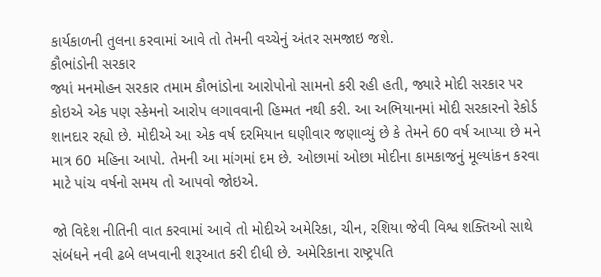કાર્યકાળની તુલના કરવામાં આવે તો તેમની વચ્ચેનું અંતર સમજાઇ જશે.
કૌભાંડોની સરકાર
જ્યાં મનમોહન સરકાર તમામ કૌભાંડોના આરોપોનો સામનો કરી રહી હતી, જ્યારે મોદી સરકાર પર કોઇએ એક પણ સ્કેમનો આરોપ લગાવવાની હિમ્મત નથી કરી. આ અભિયાનમાં મોદી સરકારનો રેકોર્ડ શાનદાર રહ્યો છે. મોદીએ આ એક વર્ષ દરમિયાન ઘણીવાર જણાવ્યું છે કે તેમને 60 વર્ષ આપ્યા છે મને માત્ર 60 મહિના આપો. તેમની આ માંગમાં દમ છે. ઓછામાં ઓછા મોદીના કામકાજનું મૂલ્યાંકન કરવા માટે પાંચ વર્ષનો સમય તો આપવો જોઇએ.

જો વિદેશ નીતિની વાત કરવામાં આવે તો મોદીએ અમેરિકા, ચીન, રશિયા જેવી વિશ્વ શક્તિઓ સાથે સંબંધને નવી ઢબે લખવાની શરૂઆત કરી દીધી છે. અમેરિકાના રાષ્ટ્રપતિ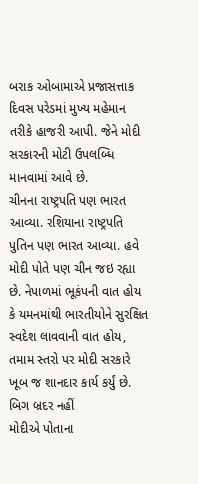બરાક ઓબામાએ પ્રજાસત્તાક દિવસ પરેડમાં મુખ્ય મહેમાન તરીકે હાજરી આપી. જેને મોદી સરકારની મોટી ઉપલબ્ધિ માનવામાં આવે છે.
ચીનના રાષ્ટ્રપતિ પણ ભારત આવ્યા. રશિયાના રાષ્ટ્રપતિ પુતિન પણ ભારત આવ્યા. હવે મોદી પોતે પણ ચીન જઇ રહ્યા છે. નેપાળમાં ભૂકંપની વાત હોય કે યમનમાંથી ભારતીયોને સુરક્ષિત સ્વદેશ લાવવાની વાત હોય, તમામ સ્તરો પર મોદી સરકારે ખૂબ જ શાનદાર કાર્ય કર્યું છે.
બિગ બ્રદર નહીં
મોદીએ પોતાના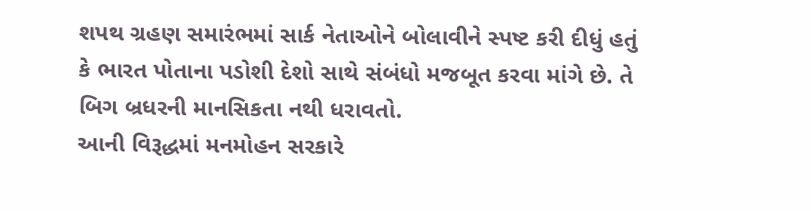શપથ ગ્રહણ સમારંભમાં સાર્ક નેતાઓને બોલાવીને સ્પષ્ટ કરી દીધું હતું કે ભારત પોતાના પડોશી દેશો સાથે સંબંધો મજબૂત કરવા માંગે છે. તે બિગ બ્રધરની માનસિકતા નથી ધરાવતો.
આની વિરૂદ્ધમાં મનમોહન સરકારે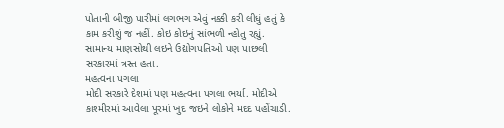પોતાની બીજી પારીમાં લગભગ એવું નક્કી કરી લીધું હતું કે કામ કરીશું જ નહીં. કોઇ કોઇનું સાંભળી ન્હોતુ રહ્યું. સામાન્ય માણસોથી લઇને ઉદ્યોગપતિઓ પણ પાછલી સરકારમાં ત્રસ્ત હતા.
મહત્વના પગલા
મોદી સરકારે દેશમાં પણ મહત્વના પગલા ભર્યા. મોદીએ કાશ્મીરમાં આવેલા પૂરમાં ખુદ જઇને લોકોને મદદ પહોંચાડી.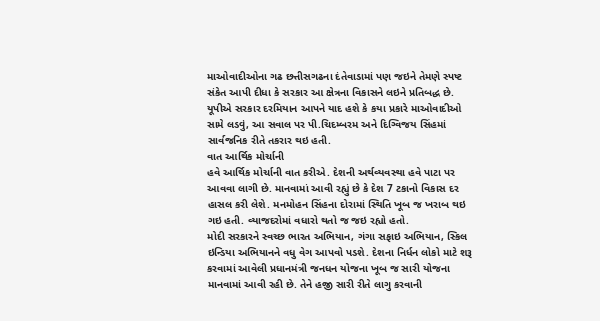માઓવાદીઓના ગઢ છત્તીસગઢના દંતેવાડામાં પણ જઇને તેમણે સ્પષ્ટ સંકેત આપી દીધા કે સરકાર આ ક્ષેત્રના વિકાસને લઇને પ્રતિબદ્ધ છે. યૂપીએ સરકાર દરમિયાન આપને યાદ હશે કે કયા પ્રકારે માઓવાદીઓ સામે લડવું, આ સવાલ પર પી.ચિદમ્બરમ અને દિગ્વિજય સિંહમાં સાર્વજનિક રીતે તકરાર થઇ હતી.
વાત આર્થિક મોર્ચાની
હવે આર્થિક મોર્ચાની વાત કરીએ. દેશની અર્થવ્યવસ્થા હવે પાટા પર આવવા લાગી છે. માનવામાં આવી રહ્યું છે કે દેશ 7 ટકાનો વિકાસ દર હાસલ કરી લેશે. મનમોહન સિંહના દોરામાં સ્થિતિ ખૂબ જ ખરાબ થઇ ગઇ હતી. વ્યાજદરોમાં વધારો થતો જ જઇ રહ્યો હતો.
મોદી સરકારને સ્વચ્છ ભારત અભિયાન, ગંગા સફાઇ અભિયાન, સ્કિલ ઇન્ડિયા અભિયાનને વધુ વેગ આપવો પડશે. દેશના નિર્ધન લોકો માટે શરૂ કરવામાં આવેલી પ્રધાનમંત્રી જનધન યોજના ખૂબ જ સારી યોજના માનવામાં આવી રહી છે. તેને હજી સારી રીતે લાગુ કરવાની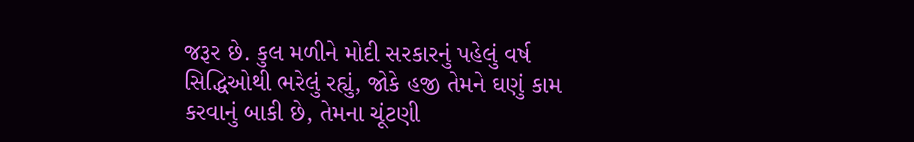જરૂર છે. કુલ મળીને મોદી સરકારનું પહેલું વર્ષ સિદ્ધિઓથી ભરેલું રહ્યું, જોકે હજી તેમને ઘણું કામ કરવાનું બાકી છે, તેમના ચૂંટણી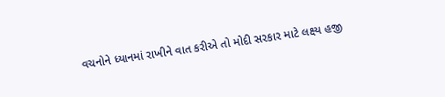વચનોને ધ્યાનમાં રાખીને વાત કરીએ તો મોદી સરકાર માટે લક્ષ્ય હજી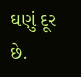ઘણું દૂર છે.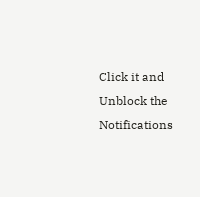Click it and Unblock the Notifications